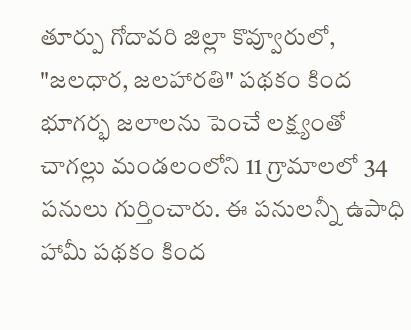తూర్పు గోదావరి జిల్లా కొవ్వూరులో, "జలధార, జలహారతి" పథకం కింద భూగర్భ జలాలను పెంచే లక్ష్యంతో చాగల్లు మండలంలోని 11 గ్రామాలలో 34 పనులు గుర్తించారు. ఈ పనులన్నీ ఉపాధి హామీ పథకం కింద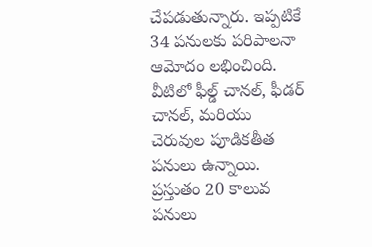చేపడుతున్నారు. ఇప్పటికే 34 పనులకు పరిపాలనా ఆమోదం లభించింది. వీటిలో ఫీల్డ్ చానల్, ఫీడర్ చానల్, మరియు చెరువుల పూడికతీత పనులు ఉన్నాయి. ప్రస్తుతం 20 కాలువ పనులు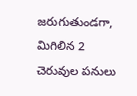జరుగుతుండగా, మిగిలిన 2 చెరువుల పనులు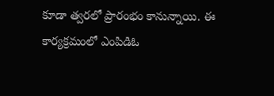కూడా త్వరలో ప్రారంభం కానున్నాయి. ఈ కార్యక్రమంలో ఎంపిడిఓ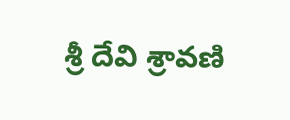శ్రీ దేవి శ్రావణి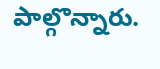పాల్గొన్నారు.